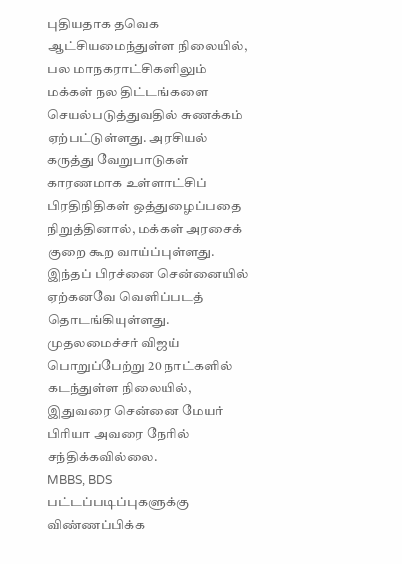புதியதாக தவெக ஆட்சியமைந்துள்ள நிலையில், பல மாநகராட்சிகளிலும் மக்கள் நல திட்டங்களை செயல்படுத்துவதில் சுணக்கம் ஏற்பட்டுள்ளது. அரசியல் கருத்து வேறுபாடுகள் காரணமாக உள்ளாட்சிப் பிரதிநிதிகள் ஒத்துழைப்பதை நிறுத்தினால், மக்கள் அரசைக் குறை கூற வாய்ப்புள்ளது. இந்தப் பிரச்னை சென்னையில் ஏற்கனவே வெளிப்படத் தொடங்கியுள்ளது. முதலமைச்சர் விஜய் பொறுப்பேற்று 20 நாட்களில் கடந்துள்ள நிலையில், இதுவரை சென்னை மேயர் பிரியா அவரை நேரில் சந்திக்கவில்லை.
MBBS, BDS பட்டப்படிப்புகளுக்கு விண்ணப்பிக்க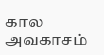கால அவகாசம்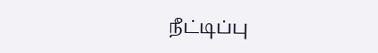நீட்டிப்பு